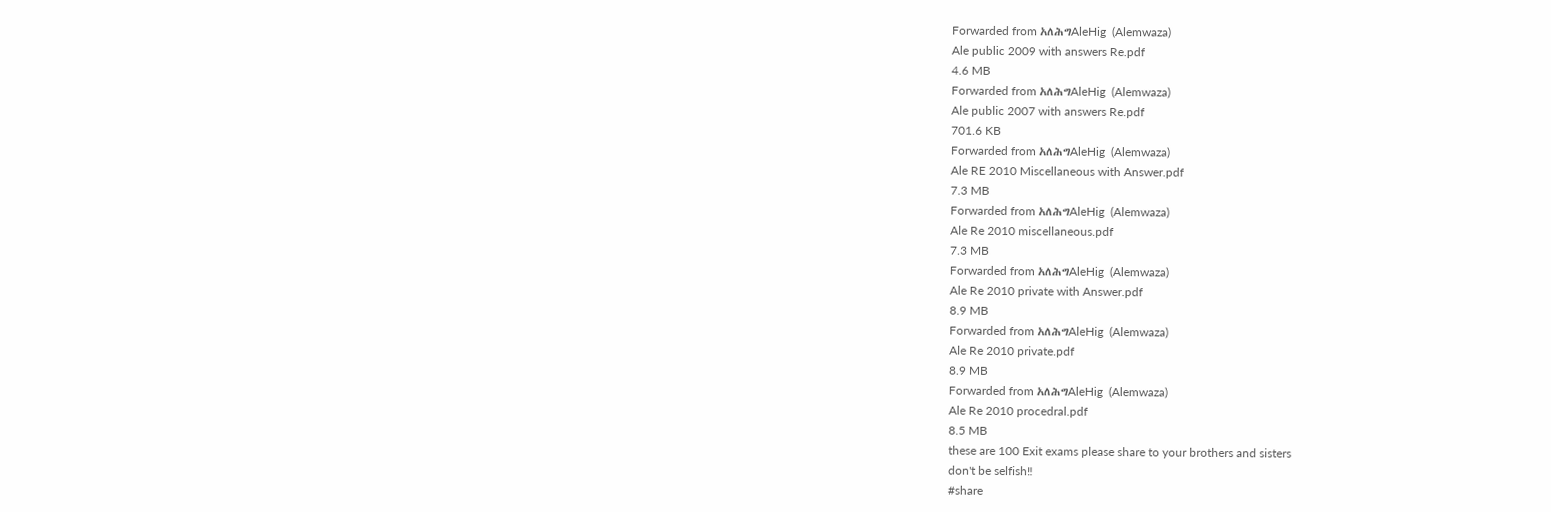Forwarded from አለሕግAleHig  (Alemwaza)
Ale public 2009 with answers Re.pdf
4.6 MB
Forwarded from አለሕግAleHig  (Alemwaza)
Ale public 2007 with answers Re.pdf
701.6 KB
Forwarded from አለሕግAleHig  (Alemwaza)
Ale RE 2010 Miscellaneous with Answer.pdf
7.3 MB
Forwarded from አለሕግAleHig  (Alemwaza)
Ale Re 2010 miscellaneous.pdf
7.3 MB
Forwarded from አለሕግAleHig  (Alemwaza)
Ale Re 2010 private with Answer.pdf
8.9 MB
Forwarded from አለሕግAleHig  (Alemwaza)
Ale Re 2010 private.pdf
8.9 MB
Forwarded from አለሕግAleHig  (Alemwaza)
Ale Re 2010 procedral.pdf
8.5 MB
these are 100 Exit exams please share to your brothers and sisters
don't be selfish‼
#share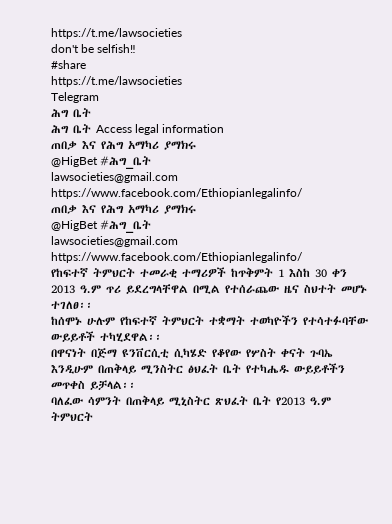https://t.me/lawsocieties
don't be selfish‼
#share
https://t.me/lawsocieties
Telegram
ሕግ ቤት
ሕግ ቤት Access legal information
ጠበቃ እና የሕግ አማካሪ ያማክሩ
@HigBet #ሕግ_ቤት
lawsocieties@gmail.com
https://www.facebook.com/Ethiopianlegalinfo/
ጠበቃ እና የሕግ አማካሪ ያማክሩ
@HigBet #ሕግ_ቤት
lawsocieties@gmail.com
https://www.facebook.com/Ethiopianlegalinfo/
የከፍተኛ ትምህርት ተመራቂ ተማሪዎች ከጥቅምት 1 እስከ 30 ቀን 2013 ዓ.ም ጥሪ ይደረግላቸዋል በሚል የተሰራጨው ዜና ስህተት መሆኑ ተገለፀ፡፡
ከሰሞኑ ሁሉም የከፍተኛ ትምህርት ተቋማት ተወካዮችን የተሳተፉባቸው ውይይቶች ተካሂደዋል፡፡
በዋናነት በጅማ ዩንቨርሲቲ ሲካሄድ የቆየው የሦስት ቀናት ጉባኤ እንዲሁም በጠቅላይ ሚንስትር ፅህፈት ቤት የተካሔዱ ውይይቶችን መጥቀስ ይቻላል፡፡
ባለፈው ሳምንት በጠቅላይ ሚኒስትር ጽህፈት ቤት የ2013 ዓ.ም ትምህርት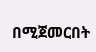በሚጀመርበት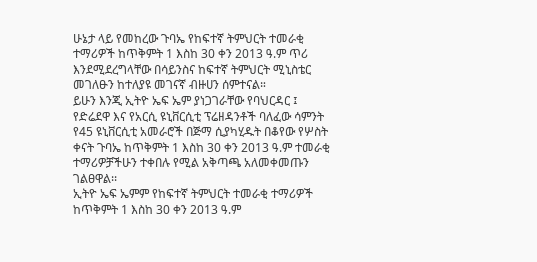ሁኔታ ላይ የመከረው ጉባኤ የከፍተኛ ትምህርት ተመራቂ ተማሪዎች ከጥቅምት 1 እስከ 30 ቀን 2013 ዓ.ም ጥሪ እንደሚደረግላቸው በሳይንስና ከፍተኛ ትምህርት ሚኒስቴር መገለፁን ከተለያዩ መገናኛ ብዙሀን ሰምተናል።
ይሁን እንጂ ኢትዮ ኤፍ ኤም ያነጋገራቸው የባህርዳር ፤ የድሬደዋ እና የአርሲ ዩኒቨርሲቲ ፕሬዘዳንቶች ባለፈው ሳምንት የ45 ዩኒቨርሲቲ አመራሮች በጅማ ሲያካሂዱት በቆየው የሦስት ቀናት ጉባኤ ከጥቅምት 1 እስከ 30 ቀን 2013 ዓ.ም ተመራቂ ተማሪዎቻችሁን ተቀበሉ የሚል አቅጣጫ አለመቀመጡን ገልፀዋል፡፡
ኢትዮ ኤፍ ኤምም የከፍተኛ ትምህርት ተመራቂ ተማሪዎች ከጥቅምት 1 እስከ 30 ቀን 2013 ዓ.ም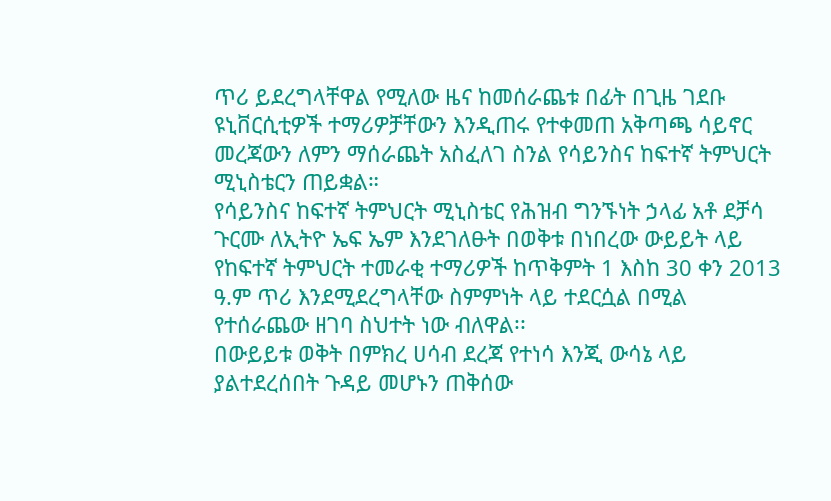ጥሪ ይደረግላቸዋል የሚለው ዜና ከመሰራጨቱ በፊት በጊዜ ገደቡ ዩኒቨርሲቲዎች ተማሪዎቻቸውን እንዲጠሩ የተቀመጠ አቅጣጫ ሳይኖር መረጃውን ለምን ማሰራጨት አስፈለገ ስንል የሳይንስና ከፍተኛ ትምህርት ሚኒስቴርን ጠይቋል።
የሳይንስና ከፍተኛ ትምህርት ሚኒስቴር የሕዝብ ግንኙነት ኃላፊ አቶ ደቻሳ ጉርሙ ለኢትዮ ኤፍ ኤም እንደገለፁት በወቅቱ በነበረው ውይይት ላይ የከፍተኛ ትምህርት ተመራቂ ተማሪዎች ከጥቅምት 1 እስከ 30 ቀን 2013 ዓ.ም ጥሪ እንደሚደረግላቸው ስምምነት ላይ ተደርሷል በሚል የተሰራጨው ዘገባ ስህተት ነው ብለዋል፡፡
በውይይቱ ወቅት በምክረ ሀሳብ ደረጃ የተነሳ እንጂ ውሳኔ ላይ ያልተደረሰበት ጉዳይ መሆኑን ጠቅሰው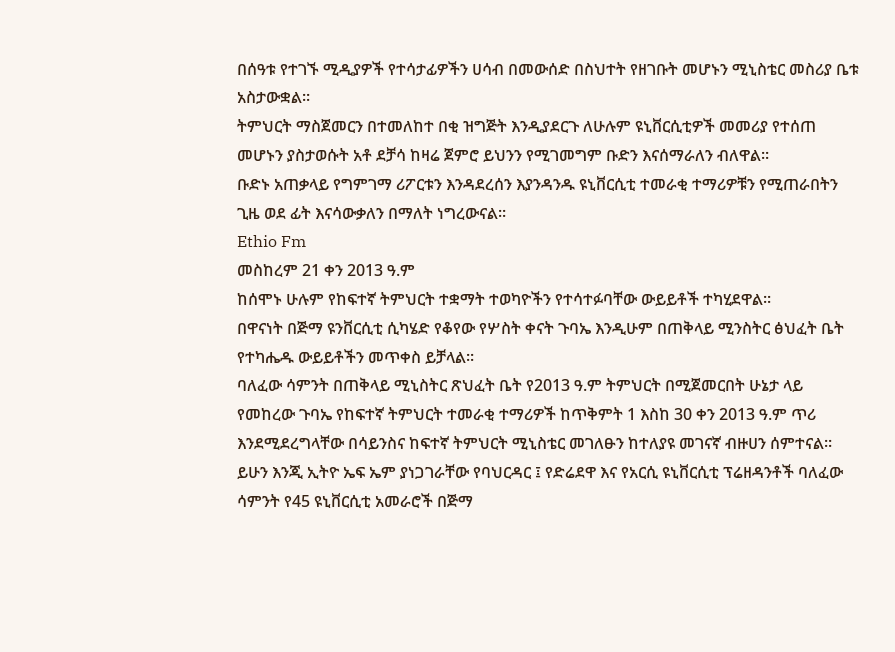በሰዓቱ የተገኙ ሚዲያዎች የተሳታፊዎችን ሀሳብ በመውሰድ በስህተት የዘገቡት መሆኑን ሚኒስቴር መስሪያ ቤቱ አስታውቋል፡፡
ትምህርት ማስጀመርን በተመለከተ በቂ ዝግጅት እንዲያደርጉ ለሁሉም ዩኒቨርሲቲዎች መመሪያ የተሰጠ መሆኑን ያስታወሱት አቶ ደቻሳ ከዛሬ ጀምሮ ይህንን የሚገመግም ቡድን እናሰማራለን ብለዋል፡፡
ቡድኑ አጠቃላይ የግምገማ ሪፖርቱን እንዳደረሰን እያንዳንዱ ዩኒቨርሲቲ ተመራቂ ተማሪዎቹን የሚጠራበትን ጊዜ ወደ ፊት እናሳውቃለን በማለት ነግረውናል፡፡
Ethio Fm
መስከረም 21 ቀን 2013 ዓ.ም
ከሰሞኑ ሁሉም የከፍተኛ ትምህርት ተቋማት ተወካዮችን የተሳተፉባቸው ውይይቶች ተካሂደዋል፡፡
በዋናነት በጅማ ዩንቨርሲቲ ሲካሄድ የቆየው የሦስት ቀናት ጉባኤ እንዲሁም በጠቅላይ ሚንስትር ፅህፈት ቤት የተካሔዱ ውይይቶችን መጥቀስ ይቻላል፡፡
ባለፈው ሳምንት በጠቅላይ ሚኒስትር ጽህፈት ቤት የ2013 ዓ.ም ትምህርት በሚጀመርበት ሁኔታ ላይ የመከረው ጉባኤ የከፍተኛ ትምህርት ተመራቂ ተማሪዎች ከጥቅምት 1 እስከ 30 ቀን 2013 ዓ.ም ጥሪ እንደሚደረግላቸው በሳይንስና ከፍተኛ ትምህርት ሚኒስቴር መገለፁን ከተለያዩ መገናኛ ብዙሀን ሰምተናል።
ይሁን እንጂ ኢትዮ ኤፍ ኤም ያነጋገራቸው የባህርዳር ፤ የድሬደዋ እና የአርሲ ዩኒቨርሲቲ ፕሬዘዳንቶች ባለፈው ሳምንት የ45 ዩኒቨርሲቲ አመራሮች በጅማ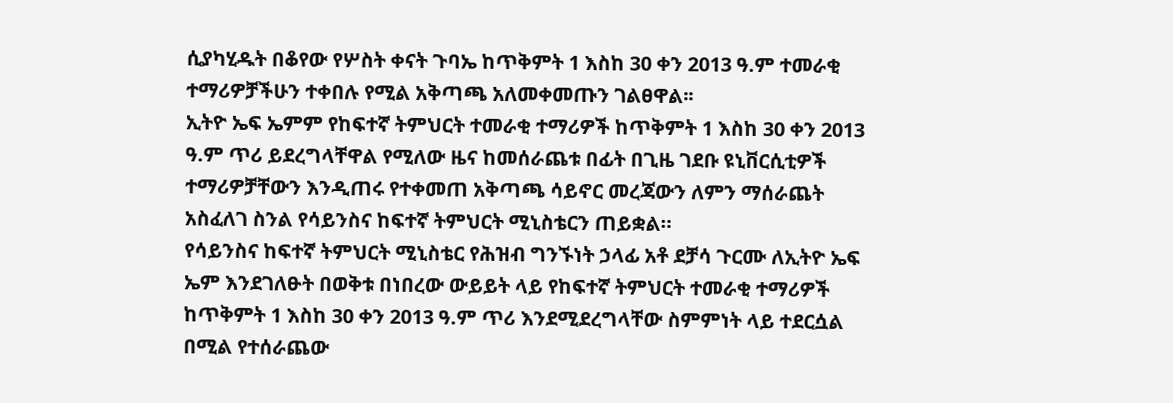ሲያካሂዱት በቆየው የሦስት ቀናት ጉባኤ ከጥቅምት 1 እስከ 30 ቀን 2013 ዓ.ም ተመራቂ ተማሪዎቻችሁን ተቀበሉ የሚል አቅጣጫ አለመቀመጡን ገልፀዋል፡፡
ኢትዮ ኤፍ ኤምም የከፍተኛ ትምህርት ተመራቂ ተማሪዎች ከጥቅምት 1 እስከ 30 ቀን 2013 ዓ.ም ጥሪ ይደረግላቸዋል የሚለው ዜና ከመሰራጨቱ በፊት በጊዜ ገደቡ ዩኒቨርሲቲዎች ተማሪዎቻቸውን እንዲጠሩ የተቀመጠ አቅጣጫ ሳይኖር መረጃውን ለምን ማሰራጨት አስፈለገ ስንል የሳይንስና ከፍተኛ ትምህርት ሚኒስቴርን ጠይቋል።
የሳይንስና ከፍተኛ ትምህርት ሚኒስቴር የሕዝብ ግንኙነት ኃላፊ አቶ ደቻሳ ጉርሙ ለኢትዮ ኤፍ ኤም እንደገለፁት በወቅቱ በነበረው ውይይት ላይ የከፍተኛ ትምህርት ተመራቂ ተማሪዎች ከጥቅምት 1 እስከ 30 ቀን 2013 ዓ.ም ጥሪ እንደሚደረግላቸው ስምምነት ላይ ተደርሷል በሚል የተሰራጨው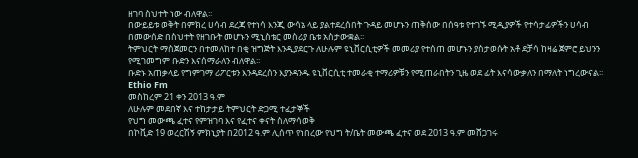ዘገባ ስህተት ነው ብለዋል፡፡
በውይይቱ ወቅት በምክረ ሀሳብ ደረጃ የተነሳ እንጂ ውሳኔ ላይ ያልተደረሰበት ጉዳይ መሆኑን ጠቅሰው በሰዓቱ የተገኙ ሚዲያዎች የተሳታፊዎችን ሀሳብ በመውሰድ በስህተት የዘገቡት መሆኑን ሚኒስቴር መስሪያ ቤቱ አስታውቋል፡፡
ትምህርት ማስጀመርን በተመለከተ በቂ ዝግጅት እንዲያደርጉ ለሁሉም ዩኒቨርሲቲዎች መመሪያ የተሰጠ መሆኑን ያስታወሱት አቶ ደቻሳ ከዛሬ ጀምሮ ይህንን የሚገመግም ቡድን እናሰማራለን ብለዋል፡፡
ቡድኑ አጠቃላይ የግምገማ ሪፖርቱን እንዳደረሰን እያንዳንዱ ዩኒቨርሲቲ ተመራቂ ተማሪዎቹን የሚጠራበትን ጊዜ ወደ ፊት እናሳውቃለን በማለት ነግረውናል፡፡
Ethio Fm
መስከረም 21 ቀን 2013 ዓ.ም
ለሁሉም መደበኛ እና ተከታታይ ትምህርት ድጋሚ ተፈታኞች
የህግ መውጫ ፈተና የምዝገባ እና የፈተና ቀናት ስለማሳወቅ
በኮቪድ 19 ወረርሽኝ ምክኒያት በ2012 ዓ.ም ሊሰጥ የነበረው የህግ ት/ቤት መውጫ ፈተና ወደ 2013 ዓ.ም መሸጋገሩ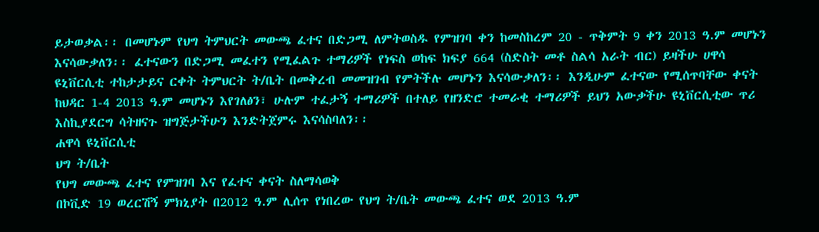ይታወቃል፡፡ በመሆኑም የህግ ትምህርት መውጫ ፈተና በድጋሚ ለምትወስዱ የምዝገባ ቀን ከመስከረም 20 - ጥቅምት 9 ቀን 2013 ዓ.ም መሆኑን እናሳውቃለን፡፡ ፈተናውን በድጋሚ መፈተን የሚፈልጉ ተማሪዎች የነፍስ ወከፍ ክፍያ 664 (ስድስት መቶ ስልሳ አራት ብር) ይዛችሁ ሀዋሳ ዩኒቨርሲቲ ተከታታይና ርቀት ትምህርት ት/ቤት በመቅረብ መመዝገብ የምትችሉ መሆኑን እናሳውቃለን፡፡ እንዲሁም ፈተናው የሚሰጥባቸው ቀናት ከህዳር 1-4 2013 ዓ.ም መሆኑን እየገለፅን፣ ሁሉም ተፈታኝ ተማሪዎች በተለይ የዘንድሮ ተመራቂ ተማሪዎች ይህን አውቃችሁ ዩኒቨርሲቲው ጥሪ እስኪያደርግ ሳትዘናጉ ዝግጅታችሁን እንድትጀምሩ እናሳስባለን፡፡
ሐዋሳ ዩኒቨርሲቲ
ህግ ት/ቤት
የህግ መውጫ ፈተና የምዝገባ እና የፈተና ቀናት ስለማሳወቅ
በኮቪድ 19 ወረርሽኝ ምክኒያት በ2012 ዓ.ም ሊሰጥ የነበረው የህግ ት/ቤት መውጫ ፈተና ወደ 2013 ዓ.ም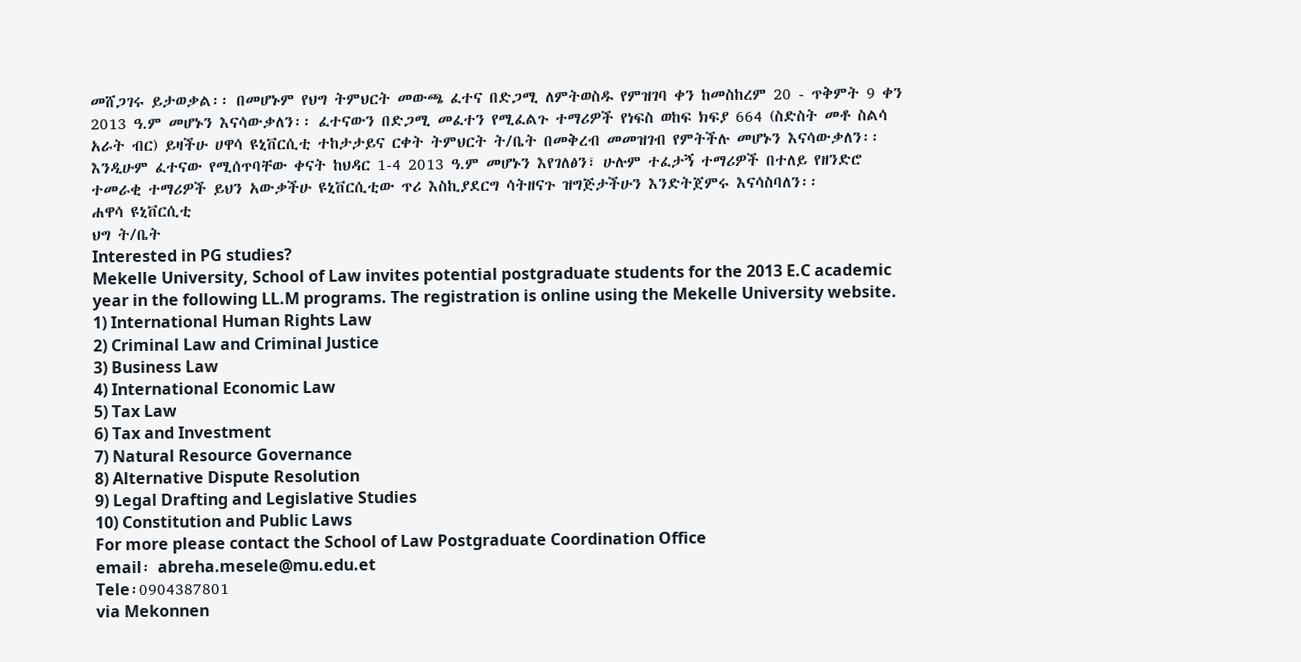መሸጋገሩ ይታወቃል፡፡ በመሆኑም የህግ ትምህርት መውጫ ፈተና በድጋሚ ለምትወስዱ የምዝገባ ቀን ከመስከረም 20 - ጥቅምት 9 ቀን 2013 ዓ.ም መሆኑን እናሳውቃለን፡፡ ፈተናውን በድጋሚ መፈተን የሚፈልጉ ተማሪዎች የነፍስ ወከፍ ክፍያ 664 (ስድስት መቶ ስልሳ አራት ብር) ይዛችሁ ሀዋሳ ዩኒቨርሲቲ ተከታታይና ርቀት ትምህርት ት/ቤት በመቅረብ መመዝገብ የምትችሉ መሆኑን እናሳውቃለን፡፡ እንዲሁም ፈተናው የሚሰጥባቸው ቀናት ከህዳር 1-4 2013 ዓ.ም መሆኑን እየገለፅን፣ ሁሉም ተፈታኝ ተማሪዎች በተለይ የዘንድሮ ተመራቂ ተማሪዎች ይህን አውቃችሁ ዩኒቨርሲቲው ጥሪ እስኪያደርግ ሳትዘናጉ ዝግጅታችሁን እንድትጀምሩ እናሳስባለን፡፡
ሐዋሳ ዩኒቨርሲቲ
ህግ ት/ቤት
Interested in PG studies?
Mekelle University, School of Law invites potential postgraduate students for the 2013 E.C academic year in the following LL.M programs. The registration is online using the Mekelle University website.
1) International Human Rights Law
2) Criminal Law and Criminal Justice
3) Business Law
4) International Economic Law
5) Tax Law
6) Tax and Investment
7) Natural Resource Governance
8) Alternative Dispute Resolution
9) Legal Drafting and Legislative Studies
10) Constitution and Public Laws
For more please contact the School of Law Postgraduate Coordination Office
email፡ abreha.mesele@mu.edu.et
Tele፡0904387801
via Mekonnen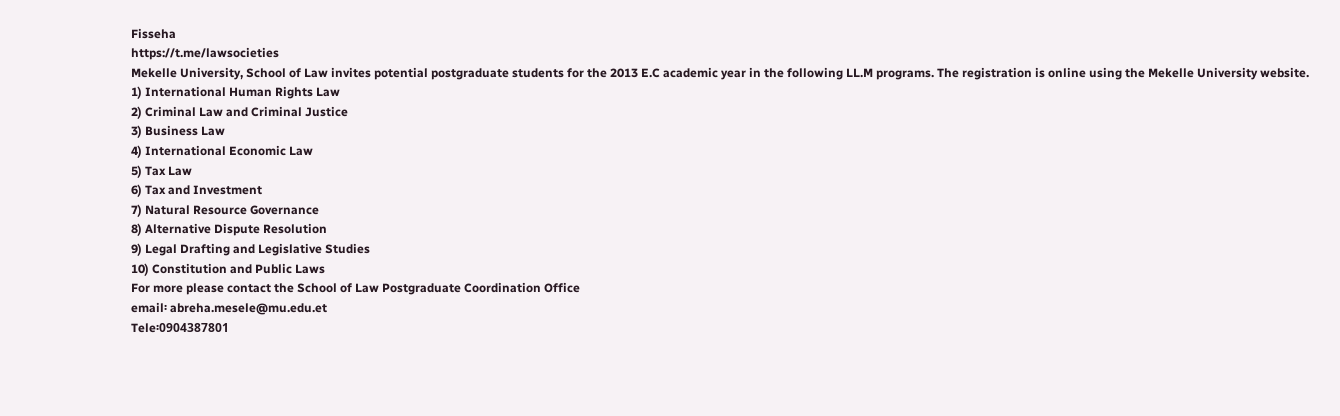Fisseha
https://t.me/lawsocieties
Mekelle University, School of Law invites potential postgraduate students for the 2013 E.C academic year in the following LL.M programs. The registration is online using the Mekelle University website.
1) International Human Rights Law
2) Criminal Law and Criminal Justice
3) Business Law
4) International Economic Law
5) Tax Law
6) Tax and Investment
7) Natural Resource Governance
8) Alternative Dispute Resolution
9) Legal Drafting and Legislative Studies
10) Constitution and Public Laws
For more please contact the School of Law Postgraduate Coordination Office
email፡ abreha.mesele@mu.edu.et
Tele፡0904387801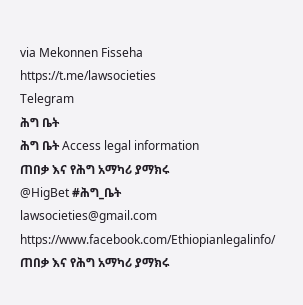via Mekonnen Fisseha
https://t.me/lawsocieties
Telegram
ሕግ ቤት
ሕግ ቤት Access legal information
ጠበቃ እና የሕግ አማካሪ ያማክሩ
@HigBet #ሕግ_ቤት
lawsocieties@gmail.com
https://www.facebook.com/Ethiopianlegalinfo/
ጠበቃ እና የሕግ አማካሪ ያማክሩ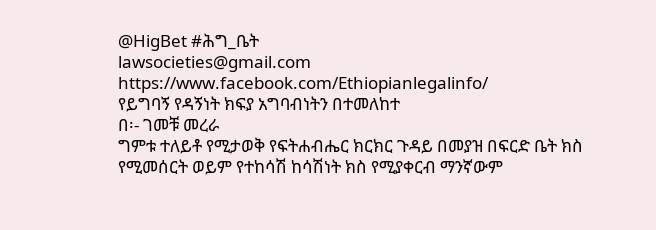@HigBet #ሕግ_ቤት
lawsocieties@gmail.com
https://www.facebook.com/Ethiopianlegalinfo/
የይግባኝ የዳኝነት ክፍያ አግባብነትን በተመለከተ
በ፡- ገመቹ መረራ
ግምቱ ተለይቶ የሚታወቅ የፍትሐብሔር ክርክር ጉዳይ በመያዝ በፍርድ ቤት ክስ የሚመሰርት ወይም የተከሳሽ ከሳሽነት ክስ የሚያቀርብ ማንኛውም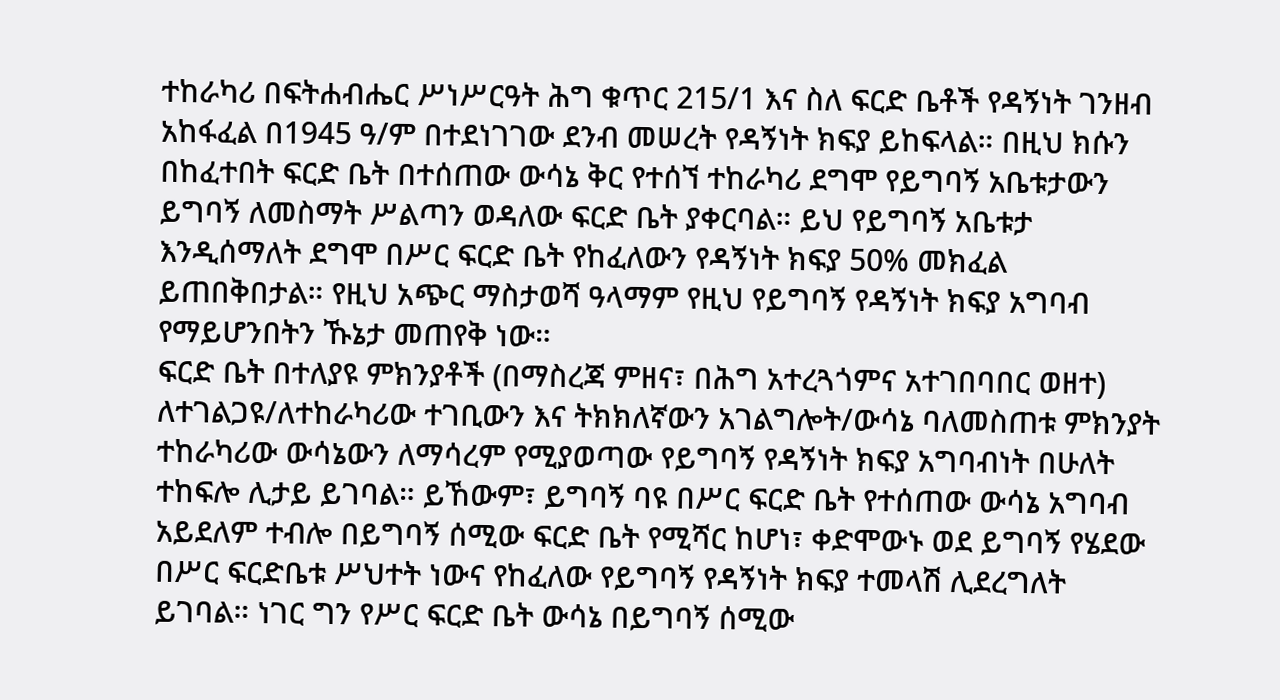ተከራካሪ በፍትሐብሔር ሥነሥርዓት ሕግ ቁጥር 215/1 እና ስለ ፍርድ ቤቶች የዳኝነት ገንዘብ አከፋፈል በ1945 ዓ/ም በተደነገገው ደንብ መሠረት የዳኝነት ክፍያ ይከፍላል። በዚህ ክሱን በከፈተበት ፍርድ ቤት በተሰጠው ውሳኔ ቅር የተሰኘ ተከራካሪ ደግሞ የይግባኝ አቤቱታውን ይግባኝ ለመስማት ሥልጣን ወዳለው ፍርድ ቤት ያቀርባል። ይህ የይግባኝ አቤቱታ እንዲሰማለት ደግሞ በሥር ፍርድ ቤት የከፈለውን የዳኝነት ክፍያ 50% መክፈል ይጠበቅበታል። የዚህ አጭር ማስታወሻ ዓላማም የዚህ የይግባኝ የዳኝነት ክፍያ አግባብ የማይሆንበትን ኹኔታ መጠየቅ ነው።
ፍርድ ቤት በተለያዩ ምክንያቶች (በማስረጃ ምዘና፣ በሕግ አተረጓጎምና አተገበባበር ወዘተ) ለተገልጋዩ/ለተከራካሪው ተገቢውን እና ትክክለኛውን አገልግሎት/ውሳኔ ባለመስጠቱ ምክንያት ተከራካሪው ውሳኔውን ለማሳረም የሚያወጣው የይግባኝ የዳኝነት ክፍያ አግባብነት በሁለት ተከፍሎ ሊታይ ይገባል። ይኸውም፣ ይግባኝ ባዩ በሥር ፍርድ ቤት የተሰጠው ውሳኔ አግባብ አይደለም ተብሎ በይግባኝ ሰሚው ፍርድ ቤት የሚሻር ከሆነ፣ ቀድሞውኑ ወደ ይግባኝ የሄደው በሥር ፍርድቤቱ ሥህተት ነውና የከፈለው የይግባኝ የዳኝነት ክፍያ ተመላሽ ሊደረግለት ይገባል። ነገር ግን የሥር ፍርድ ቤት ውሳኔ በይግባኝ ሰሚው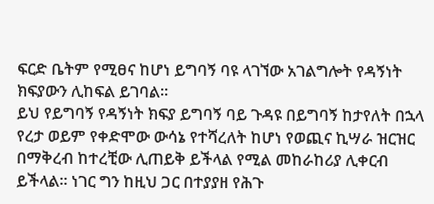ፍርድ ቤትም የሚፀና ከሆነ ይግባኝ ባዩ ላገኘው አገልግሎት የዳኝነት ክፍያውን ሊከፍል ይገባል።
ይህ የይግባኝ የዳኝነት ክፍያ ይግባኝ ባይ ጉዳዩ በይግባኝ ከታየለት በኋላ የረታ ወይም የቀድሞው ውሳኔ የተሻረለት ከሆነ የወጪና ኪሣራ ዝርዝር በማቅረብ ከተረቺው ሊጠይቅ ይችላል የሚል መከራከሪያ ሊቀርብ ይችላል። ነገር ግን ከዚህ ጋር በተያያዘ የሕጉ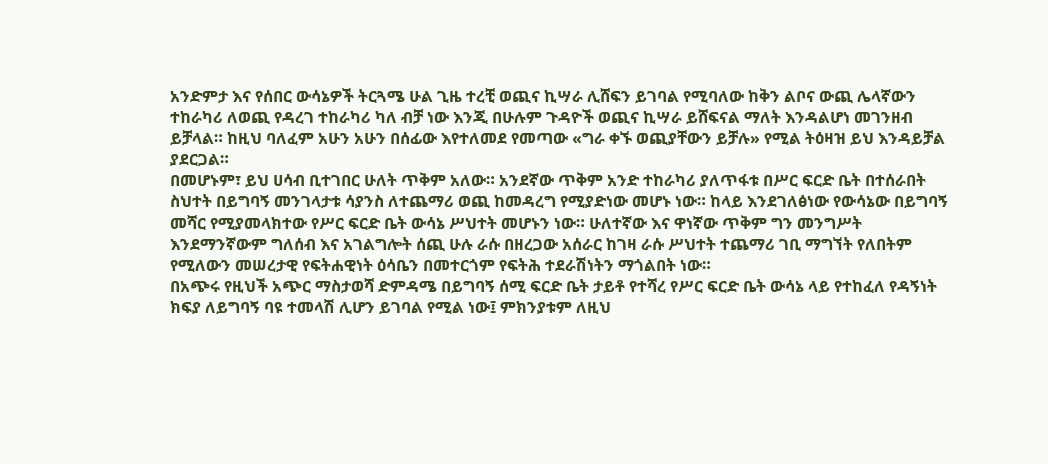አንድምታ እና የሰበር ውሳኔዎች ትርጓሜ ሁል ጊዜ ተረቺ ወጪና ኪሣራ ሊሸፍን ይገባል የሚባለው ከቅን ልቦና ውጪ ሌላኛውን ተከራካሪ ለወጪ የዳረገ ተከራካሪ ካለ ብቻ ነው እንጂ በሁሉም ጉዳዮች ወጪና ኪሣራ ይሸፍናል ማለት እንዳልሆነ መገንዘብ ይቻላል። ከዚህ ባለፈም አሁን አሁን በሰፊው እየተለመደ የመጣው «ግራ ቀኙ ወጪያቸውን ይቻሉ» የሚል ትዕዛዝ ይህ እንዳይቻል ያደርጋል።
በመሆኑም፣ ይህ ሀሳብ ቢተገበር ሁለት ጥቅም አለው። አንደኛው ጥቅም አንድ ተከራካሪ ያለጥፋቱ በሥር ፍርድ ቤት በተሰራበት ስህተት በይግባኝ መንገላታቱ ሳያንስ ለተጨማሪ ወጪ ከመዳረግ የሚያድነው መሆኑ ነው። ከላይ እንደገለፅነው የውሳኔው በይግባኝ መሻር የሚያመላክተው የሥር ፍርድ ቤት ውሳኔ ሥህተት መሆኑን ነው። ሁለተኛው እና ዋነኛው ጥቅም ግን መንግሥት እንደማንኛውም ግለሰብ እና አገልግሎት ሰጪ ሁሉ ራሱ በዘረጋው አሰራር ከገዛ ራሱ ሥህተት ተጨማሪ ገቢ ማግኘት የለበትም የሚለውን መሠረታዊ የፍትሐዊነት ዕሳቤን በመተርጎም የፍትሕ ተደራሽነትን ማጎልበት ነው።
በአጭሩ የዚህች አጭር ማስታወሻ ድምዳሜ በይግባኝ ሰሚ ፍርድ ቤት ታይቶ የተሻረ የሥር ፍርድ ቤት ውሳኔ ላይ የተከፈለ የዳኝነት ክፍያ ለይግባኝ ባዩ ተመላሽ ሊሆን ይገባል የሚል ነው፤ ምክንያቱም ለዚህ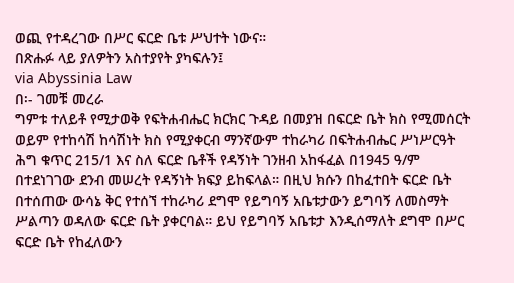ወጪ የተዳረገው በሥር ፍርድ ቤቱ ሥህተት ነውና።
በጽሑፉ ላይ ያለዎትን አስተያየት ያካፍሉን፤
via Abyssinia Law
በ፡- ገመቹ መረራ
ግምቱ ተለይቶ የሚታወቅ የፍትሐብሔር ክርክር ጉዳይ በመያዝ በፍርድ ቤት ክስ የሚመሰርት ወይም የተከሳሽ ከሳሽነት ክስ የሚያቀርብ ማንኛውም ተከራካሪ በፍትሐብሔር ሥነሥርዓት ሕግ ቁጥር 215/1 እና ስለ ፍርድ ቤቶች የዳኝነት ገንዘብ አከፋፈል በ1945 ዓ/ም በተደነገገው ደንብ መሠረት የዳኝነት ክፍያ ይከፍላል። በዚህ ክሱን በከፈተበት ፍርድ ቤት በተሰጠው ውሳኔ ቅር የተሰኘ ተከራካሪ ደግሞ የይግባኝ አቤቱታውን ይግባኝ ለመስማት ሥልጣን ወዳለው ፍርድ ቤት ያቀርባል። ይህ የይግባኝ አቤቱታ እንዲሰማለት ደግሞ በሥር ፍርድ ቤት የከፈለውን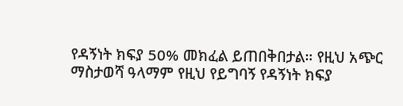የዳኝነት ክፍያ 50% መክፈል ይጠበቅበታል። የዚህ አጭር ማስታወሻ ዓላማም የዚህ የይግባኝ የዳኝነት ክፍያ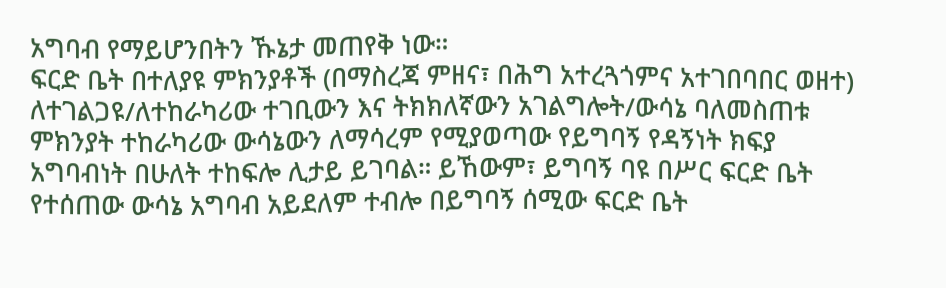አግባብ የማይሆንበትን ኹኔታ መጠየቅ ነው።
ፍርድ ቤት በተለያዩ ምክንያቶች (በማስረጃ ምዘና፣ በሕግ አተረጓጎምና አተገበባበር ወዘተ) ለተገልጋዩ/ለተከራካሪው ተገቢውን እና ትክክለኛውን አገልግሎት/ውሳኔ ባለመስጠቱ ምክንያት ተከራካሪው ውሳኔውን ለማሳረም የሚያወጣው የይግባኝ የዳኝነት ክፍያ አግባብነት በሁለት ተከፍሎ ሊታይ ይገባል። ይኸውም፣ ይግባኝ ባዩ በሥር ፍርድ ቤት የተሰጠው ውሳኔ አግባብ አይደለም ተብሎ በይግባኝ ሰሚው ፍርድ ቤት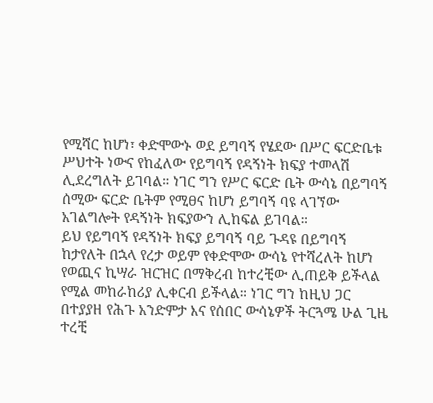የሚሻር ከሆነ፣ ቀድሞውኑ ወደ ይግባኝ የሄደው በሥር ፍርድቤቱ ሥህተት ነውና የከፈለው የይግባኝ የዳኝነት ክፍያ ተመላሽ ሊደረግለት ይገባል። ነገር ግን የሥር ፍርድ ቤት ውሳኔ በይግባኝ ሰሚው ፍርድ ቤትም የሚፀና ከሆነ ይግባኝ ባዩ ላገኘው አገልግሎት የዳኝነት ክፍያውን ሊከፍል ይገባል።
ይህ የይግባኝ የዳኝነት ክፍያ ይግባኝ ባይ ጉዳዩ በይግባኝ ከታየለት በኋላ የረታ ወይም የቀድሞው ውሳኔ የተሻረለት ከሆነ የወጪና ኪሣራ ዝርዝር በማቅረብ ከተረቺው ሊጠይቅ ይችላል የሚል መከራከሪያ ሊቀርብ ይችላል። ነገር ግን ከዚህ ጋር በተያያዘ የሕጉ አንድምታ እና የሰበር ውሳኔዎች ትርጓሜ ሁል ጊዜ ተረቺ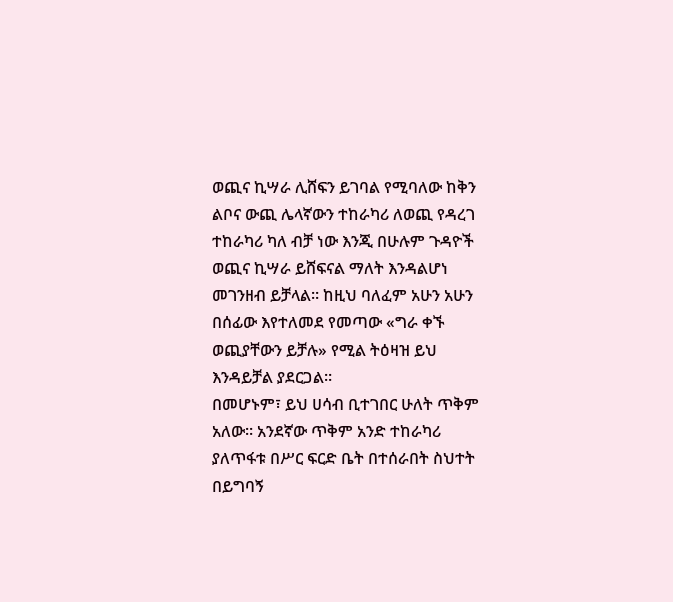ወጪና ኪሣራ ሊሸፍን ይገባል የሚባለው ከቅን ልቦና ውጪ ሌላኛውን ተከራካሪ ለወጪ የዳረገ ተከራካሪ ካለ ብቻ ነው እንጂ በሁሉም ጉዳዮች ወጪና ኪሣራ ይሸፍናል ማለት እንዳልሆነ መገንዘብ ይቻላል። ከዚህ ባለፈም አሁን አሁን በሰፊው እየተለመደ የመጣው «ግራ ቀኙ ወጪያቸውን ይቻሉ» የሚል ትዕዛዝ ይህ እንዳይቻል ያደርጋል።
በመሆኑም፣ ይህ ሀሳብ ቢተገበር ሁለት ጥቅም አለው። አንደኛው ጥቅም አንድ ተከራካሪ ያለጥፋቱ በሥር ፍርድ ቤት በተሰራበት ስህተት በይግባኝ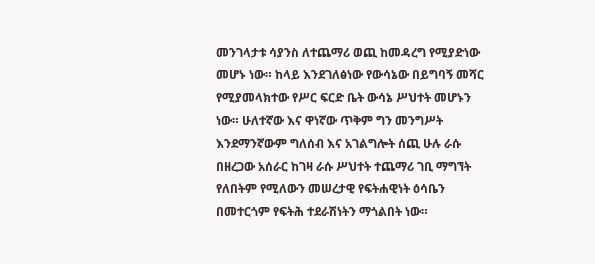መንገላታቱ ሳያንስ ለተጨማሪ ወጪ ከመዳረግ የሚያድነው መሆኑ ነው። ከላይ እንደገለፅነው የውሳኔው በይግባኝ መሻር የሚያመላክተው የሥር ፍርድ ቤት ውሳኔ ሥህተት መሆኑን ነው። ሁለተኛው እና ዋነኛው ጥቅም ግን መንግሥት እንደማንኛውም ግለሰብ እና አገልግሎት ሰጪ ሁሉ ራሱ በዘረጋው አሰራር ከገዛ ራሱ ሥህተት ተጨማሪ ገቢ ማግኘት የለበትም የሚለውን መሠረታዊ የፍትሐዊነት ዕሳቤን በመተርጎም የፍትሕ ተደራሽነትን ማጎልበት ነው።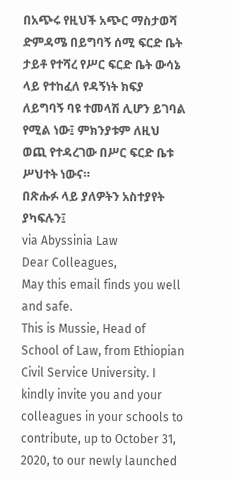በአጭሩ የዚህች አጭር ማስታወሻ ድምዳሜ በይግባኝ ሰሚ ፍርድ ቤት ታይቶ የተሻረ የሥር ፍርድ ቤት ውሳኔ ላይ የተከፈለ የዳኝነት ክፍያ ለይግባኝ ባዩ ተመላሽ ሊሆን ይገባል የሚል ነው፤ ምክንያቱም ለዚህ ወጪ የተዳረገው በሥር ፍርድ ቤቱ ሥህተት ነውና።
በጽሑፉ ላይ ያለዎትን አስተያየት ያካፍሉን፤
via Abyssinia Law
Dear Colleagues,
May this email finds you well and safe.
This is Mussie, Head of School of Law, from Ethiopian Civil Service University. I kindly invite you and your colleagues in your schools to contribute, up to October 31, 2020, to our newly launched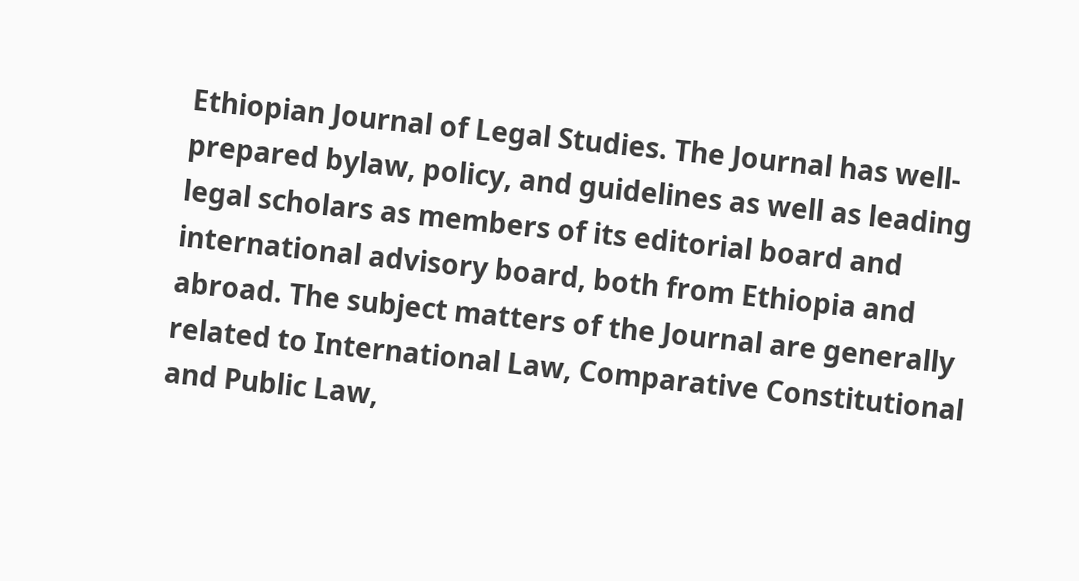Ethiopian Journal of Legal Studies. The Journal has well-prepared bylaw, policy, and guidelines as well as leading legal scholars as members of its editorial board and international advisory board, both from Ethiopia and abroad. The subject matters of the Journal are generally related to International Law, Comparative Constitutional and Public Law,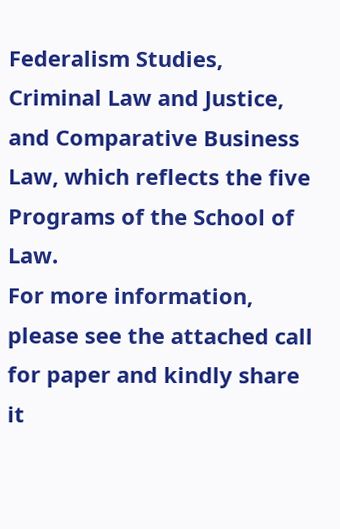Federalism Studies, Criminal Law and Justice, and Comparative Business Law, which reflects the five Programs of the School of Law.
For more information, please see the attached call for paper and kindly share it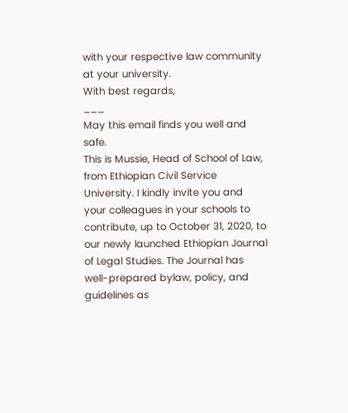with your respective law community at your university.
With best regards,
___
May this email finds you well and safe.
This is Mussie, Head of School of Law, from Ethiopian Civil Service University. I kindly invite you and your colleagues in your schools to contribute, up to October 31, 2020, to our newly launched Ethiopian Journal of Legal Studies. The Journal has well-prepared bylaw, policy, and guidelines as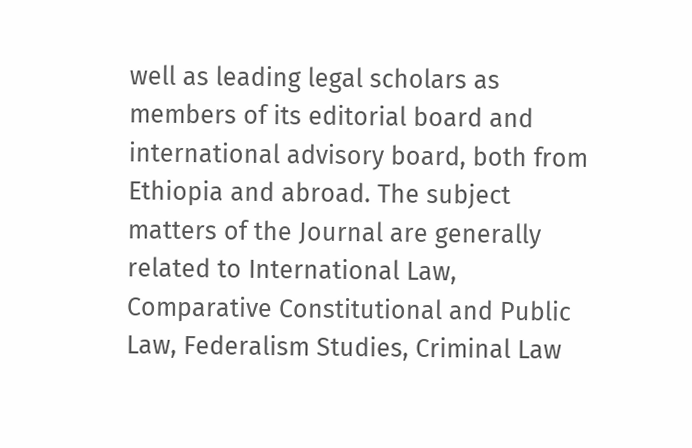well as leading legal scholars as members of its editorial board and international advisory board, both from Ethiopia and abroad. The subject matters of the Journal are generally related to International Law, Comparative Constitutional and Public Law, Federalism Studies, Criminal Law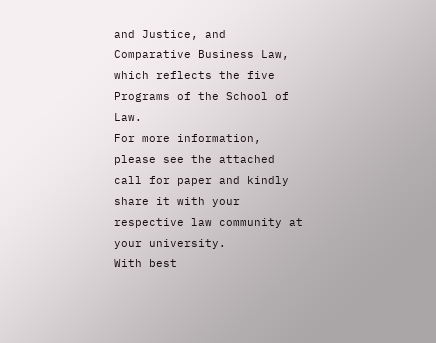and Justice, and Comparative Business Law, which reflects the five Programs of the School of Law.
For more information, please see the attached call for paper and kindly share it with your respective law community at your university.
With best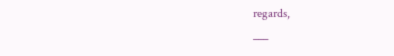regards,
___